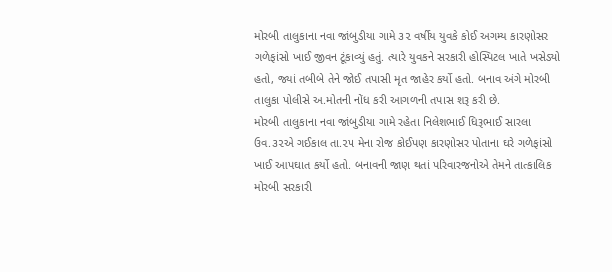મોરબી તાલુકાના નવા જાંબુડીયા ગામે ૩૨ વર્ષીય યુવકે કોઈ અગમ્ય કારણોસર ગળેફાંસો ખાઈ જીવન ટૂંકાવ્યું હતું. ત્યારે યુવકને સરકારી હોસ્પિટલ ખાતે ખસેડ્યો હતો, જ્યાં તબીબે તેને જોઈ તપાસી મૃત જાહેર કર્યો હતો. બનાવ અંગે મોરબી તાલુકા પોલીસે અ.મોતની નોંધ કરી આગળની તપાસ શરૂ કરી છે.
મોરબી તાલુકાના નવા જાંબુડીયા ગામે રહેતા નિલેશભાઈ ધિરૂભાઈ સારલા ઉવ.૩૨એ ગઈકાલ તા.૨૫ મેના રોજ કોઈપણ કારણોસર પોતાના ઘરે ગળેફાંસો ખાઈ આપઘાત કર્યો હતો. બનાવની જાણ થતાં પરિવારજનોએ તેમને તાત્કાલિક મોરબી સરકારી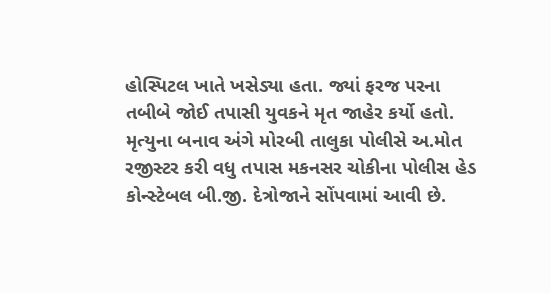હોસ્પિટલ ખાતે ખસેડ્યા હતા. જ્યાં ફરજ પરના તબીબે જોઈ તપાસી યુવકને મૃત જાહેર કર્યો હતો. મૃત્યુના બનાવ અંગે મોરબી તાલુકા પોલીસે અ.મોત રજીસ્ટર કરી વધુ તપાસ મકનસર ચોકીના પોલીસ હેડ કોન્સ્ટેબલ બી.જી. દેત્રોજાને સોંપવામાં આવી છે.